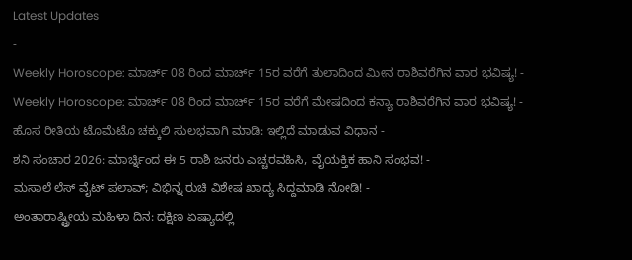Latest Updates
-
Weekly Horoscope: ಮಾರ್ಚ್ 08 ರಿಂದ ಮಾರ್ಚ್ 15ರ ವರೆಗೆ ತುಲಾದಿಂದ ಮೀನ ರಾಶಿವರೆಗಿನ ವಾರ ಭವಿಷ್ಯ! -
Weekly Horoscope: ಮಾರ್ಚ್ 08 ರಿಂದ ಮಾರ್ಚ್ 15ರ ವರೆಗೆ ಮೇಷದಿಂದ ಕನ್ಯಾ ರಾಶಿವರೆಗಿನ ವಾರ ಭವಿಷ್ಯ! -
ಹೊಸ ರೀತಿಯ ಟೊಮೆಟೊ ಚಕ್ಕುಲಿ ಸುಲಭವಾಗಿ ಮಾಡಿ: ಇಲ್ಲಿದೆ ಮಾಡುವ ವಿಧಾನ -
ಶನಿ ಸಂಚಾರ 2026: ಮಾರ್ಚ್ನಿಂದ ಈ 5 ರಾಶಿ ಜನರು ಎಚ್ಚರವಹಿಸಿ, ವೈಯಕ್ತಿಕ ಹಾನಿ ಸಂಭವ! -
ಮಸಾಲೆ ಲೆಸ್ ವೈಟ್ ಪಲಾವ್; ವಿಭಿನ್ನ ರುಚಿ ವಿಶೇಷ ಖಾದ್ಯ ಸಿದ್ದಮಾಡಿ ನೋಡಿ! -
ಅಂತಾರಾಷ್ಟ್ರೀಯ ಮಹಿಳಾ ದಿನ: ದಕ್ಷಿಣ ಏಷ್ಯಾದಲ್ಲಿ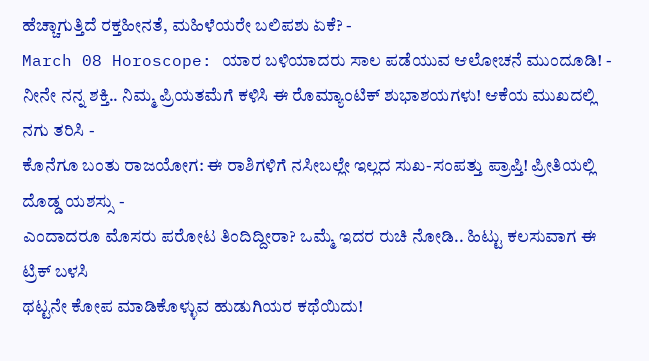ಹೆಚ್ಚಾಗುತ್ತಿದೆ ರಕ್ತಹೀನತೆ, ಮಹಿಳೆಯರೇ ಬಲಿಪಶು ಏಕೆ? -
March 08 Horoscope: ಯಾರ ಬಳಿಯಾದರು ಸಾಲ ಪಡೆಯುವ ಆಲೋಚನೆ ಮುಂದೂಡಿ! -
ನೀನೇ ನನ್ನ ಶಕ್ತಿ.. ನಿಮ್ಮ ಪ್ರಿಯತಮೆಗೆ ಕಳಿಸಿ ಈ ರೊಮ್ಯಾಂಟಿಕ್ ಶುಭಾಶಯಗಳು! ಆಕೆಯ ಮುಖದಲ್ಲಿ ನಗು ತರಿಸಿ -
ಕೊನೆಗೂ ಬಂತು ರಾಜಯೋಗ: ಈ ರಾಶಿಗಳಿಗೆ ನಸೀಬಲ್ಲೇ ಇಲ್ಲದ ಸುಖ-ಸಂಪತ್ತು ಪ್ರಾಪ್ತಿ! ಪ್ರೀತಿಯಲ್ಲಿ ದೊಡ್ಡ ಯಶಸ್ಸು -
ಎಂದಾದರೂ ಮೊಸರು ಪರೋಟ ತಿಂದಿದ್ದೀರಾ? ಒಮ್ಮೆ ಇದರ ರುಚಿ ನೋಡಿ.. ಹಿಟ್ಟು ಕಲಸುವಾಗ ಈ ಟ್ರಿಕ್ ಬಳಸಿ
ಥಟ್ಟನೇ ಕೋಪ ಮಾಡಿಕೊಳ್ಳುವ ಹುಡುಗಿಯರ ಕಥೆಯಿದು!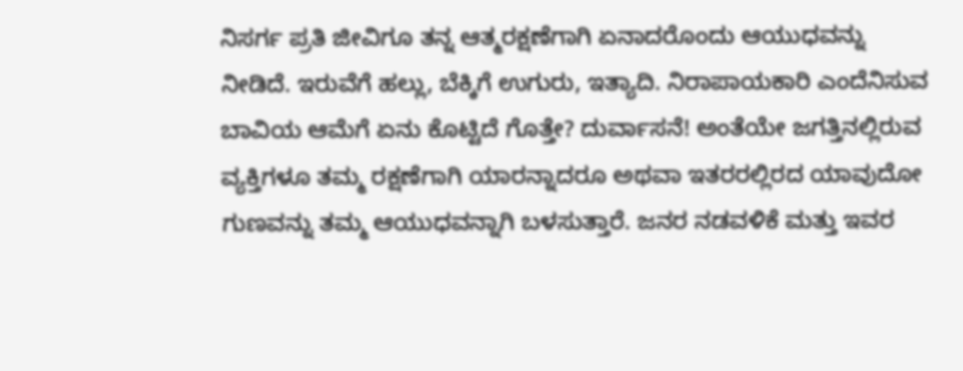ನಿಸರ್ಗ ಪ್ರತಿ ಜೀವಿಗೂ ತನ್ನ ಆತ್ಮರಕ್ಷಣೆಗಾಗಿ ಏನಾದರೊಂದು ಆಯುಧವನ್ನು ನೀಡಿದೆ. ಇರುವೆಗೆ ಹಲ್ಲು, ಬೆಕ್ಕಿಗೆ ಉಗುರು, ಇತ್ಯಾದಿ. ನಿರಾಪಾಯಕಾರಿ ಎಂದೆನಿಸುವ ಬಾವಿಯ ಆಮೆಗೆ ಏನು ಕೊಟ್ಟಿದೆ ಗೊತ್ತೇ? ದುರ್ವಾಸನೆ! ಅಂತೆಯೇ ಜಗತ್ತಿನಲ್ಲಿರುವ ವ್ಯಕ್ತಿಗಳೂ ತಮ್ಮ ರಕ್ಷಣೆಗಾಗಿ ಯಾರನ್ನಾದರೂ ಅಥವಾ ಇತರರಲ್ಲಿರದ ಯಾವುದೋ ಗುಣವನ್ನು ತಮ್ಮ ಆಯುಧವನ್ನಾಗಿ ಬಳಸುತ್ತಾರೆ. ಜನರ ನಡವಳಿಕೆ ಮತ್ತು ಇವರ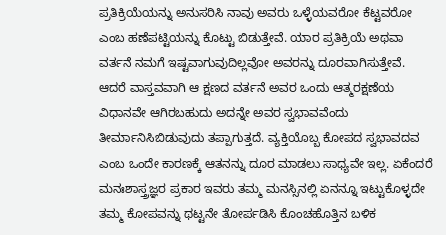ಪ್ರತಿಕ್ರಿಯೆಯನ್ನು ಅನುಸರಿಸಿ ನಾವು ಅವರು ಒಳ್ಳೆಯವರೋ ಕೆಟ್ಟವರೋ ಎಂಬ ಹಣೆಪಟ್ಟಿಯನ್ನು ಕೊಟ್ಟು ಬಿಡುತ್ತೇವೆ. ಯಾರ ಪ್ರತಿಕ್ರಿಯೆ ಅಥವಾ ವರ್ತನೆ ನಮಗೆ ಇಷ್ಟವಾಗುವುದಿಲ್ಲವೋ ಅವರನ್ನು ದೂರವಾಗಿಸುತ್ತೇವೆ.
ಆದರೆ ವಾಸ್ತವವಾಗಿ ಆ ಕ್ಷಣದ ವರ್ತನೆ ಅವರ ಒಂದು ಆತ್ಮರಕ್ಷಣೆಯ ವಿಧಾನವೇ ಆಗಿರಬಹುದು ಅದನ್ನೇ ಅವರ ಸ್ವಭಾವವೆಂದು ತೀರ್ಮಾನಿಸಿಬಿಡುವುದು ತಪ್ಪಾಗುತ್ತದೆ. ವ್ಯಕ್ತಿಯೊಬ್ಬ ಕೋಪದ ಸ್ವಭಾವದವ ಎಂಬ ಒಂದೇ ಕಾರಣಕ್ಕೆ ಆತನನ್ನು ದೂರ ಮಾಡಲು ಸಾಧ್ಯವೇ ಇಲ್ಲ. ಏಕೆಂದರೆ ಮನಃಶಾಸ್ತ್ರಜ್ಞರ ಪ್ರಕಾರ ಇವರು ತಮ್ಮ ಮನಸ್ಸಿನಲ್ಲಿ ಏನನ್ನೂ ಇಟ್ಟುಕೊಳ್ಳದೇ ತಮ್ಮ ಕೋಪವನ್ನು ಥಟ್ಟನೇ ತೋರ್ಪಡಿಸಿ ಕೊಂಚಹೊತ್ತಿನ ಬಳಿಕ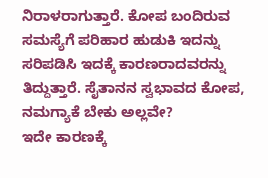ನಿರಾಳರಾಗುತ್ತಾರೆ. ಕೋಪ ಬಂದಿರುವ ಸಮಸ್ಯೆಗೆ ಪರಿಹಾರ ಹುಡುಕಿ ಇದನ್ನು ಸರಿಪಡಿಸಿ ಇದಕ್ಕೆ ಕಾರಣರಾದವರನ್ನು ತಿದ್ದುತ್ತಾರೆ. ಸೈತಾನನ ಸ್ವಭಾವದ ಕೋಪ, ನಮಗ್ಯಾಕೆ ಬೇಕು ಅಲ್ಲವೇ?
ಇದೇ ಕಾರಣಕ್ಕೆ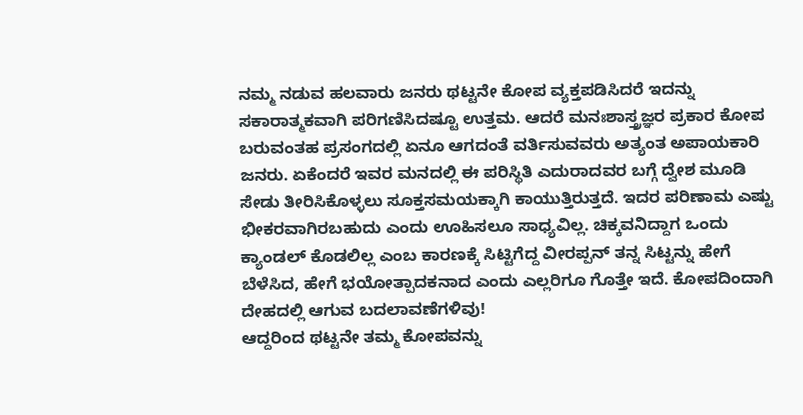ನಮ್ಮ ನಡುವ ಹಲವಾರು ಜನರು ಥಟ್ಟನೇ ಕೋಪ ವ್ಯಕ್ತಪಡಿಸಿದರೆ ಇದನ್ನು ಸಕಾರಾತ್ಮಕವಾಗಿ ಪರಿಗಣಿಸಿದಷ್ಟೂ ಉತ್ತಮ. ಆದರೆ ಮನಃಶಾಸ್ತ್ರಜ್ಞರ ಪ್ರಕಾರ ಕೋಪ ಬರುವಂತಹ ಪ್ರಸಂಗದಲ್ಲಿ ಏನೂ ಆಗದಂತೆ ವರ್ತಿಸುವವರು ಅತ್ಯಂತ ಅಪಾಯಕಾರಿ ಜನರು. ಏಕೆಂದರೆ ಇವರ ಮನದಲ್ಲಿ ಈ ಪರಿಸ್ಥಿತಿ ಎದುರಾದವರ ಬಗ್ಗೆ ದ್ವೇಶ ಮೂಡಿ ಸೇಡು ತೀರಿಸಿಕೊಳ್ಳಲು ಸೂಕ್ತಸಮಯಕ್ಕಾಗಿ ಕಾಯುತ್ತಿರುತ್ತದೆ. ಇದರ ಪರಿಣಾಮ ಎಷ್ಟು ಭೀಕರವಾಗಿರಬಹುದು ಎಂದು ಊಹಿಸಲೂ ಸಾಧ್ಯವಿಲ್ಲ. ಚಿಕ್ಕವನಿದ್ದಾಗ ಒಂದು ಕ್ಯಾಂಡಲ್ ಕೊಡಲಿಲ್ಲ ಎಂಬ ಕಾರಣಕ್ಕೆ ಸಿಟ್ಟಿಗೆದ್ದ ವೀರಪ್ಪನ್ ತನ್ನ ಸಿಟ್ಟನ್ನು ಹೇಗೆ ಬೆಳೆಸಿದ, ಹೇಗೆ ಭಯೋತ್ಪಾದಕನಾದ ಎಂದು ಎಲ್ಲರಿಗೂ ಗೊತ್ತೇ ಇದೆ. ಕೋಪದಿಂದಾಗಿ ದೇಹದಲ್ಲಿ ಆಗುವ ಬದಲಾವಣೆಗಳಿವು!
ಆದ್ದರಿಂದ ಥಟ್ಟನೇ ತಮ್ಮ ಕೋಪವನ್ನು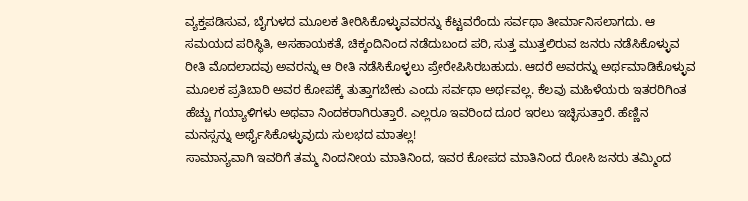ವ್ಯಕ್ತಪಡಿಸುವ, ಬೈಗುಳದ ಮೂಲಕ ತೀರಿಸಿಕೊಳ್ಳುವವರನ್ನು ಕೆಟ್ಟವರೆಂದು ಸರ್ವಥಾ ತೀರ್ಮಾನಿಸಲಾಗದು. ಆ ಸಮಯದ ಪರಿಸ್ಥಿತಿ, ಅಸಹಾಯಕತೆ, ಚಿಕ್ಕಂದಿನಿಂದ ನಡೆದುಬಂದ ಪರಿ, ಸುತ್ತ ಮುತ್ತಲಿರುವ ಜನರು ನಡೆಸಿಕೊಳ್ಳುವ ರೀತಿ ಮೊದಲಾದವು ಅವರನ್ನು ಆ ರೀತಿ ನಡೆಸಿಕೊಳ್ಳಲು ಪ್ರೇರೇಪಿಸಿರಬಹುದು. ಆದರೆ ಅವರನ್ನು ಅರ್ಥಮಾಡಿಕೊಳ್ಳುವ ಮೂಲಕ ಪ್ರತಿಬಾರಿ ಅವರ ಕೋಪಕ್ಕೆ ತುತ್ತಾಗಬೇಕು ಎಂದು ಸರ್ವಥಾ ಅರ್ಥವಲ್ಲ. ಕೆಲವು ಮಹಿಳೆಯರು ಇತರರಿಗಿಂತ ಹೆಚ್ಚು ಗಯ್ಯಾಳಿಗಳು ಅಥವಾ ನಿಂದಕರಾಗಿರುತ್ತಾರೆ. ಎಲ್ಲರೂ ಇವರಿಂದ ದೂರ ಇರಲು ಇಚ್ಛಿಸುತ್ತಾರೆ. ಹೆಣ್ಣಿನ ಮನಸ್ಸನ್ನು ಅರ್ಥೈಸಿಕೊಳ್ಳುವುದು ಸುಲಭದ ಮಾತಲ್ಲ!
ಸಾಮಾನ್ಯವಾಗಿ ಇವರಿಗೆ ತಮ್ಮ ನಿಂದನೀಯ ಮಾತಿನಿಂದ, ಇವರ ಕೋಪದ ಮಾತಿನಿಂದ ರೋಸಿ ಜನರು ತಮ್ಮಿಂದ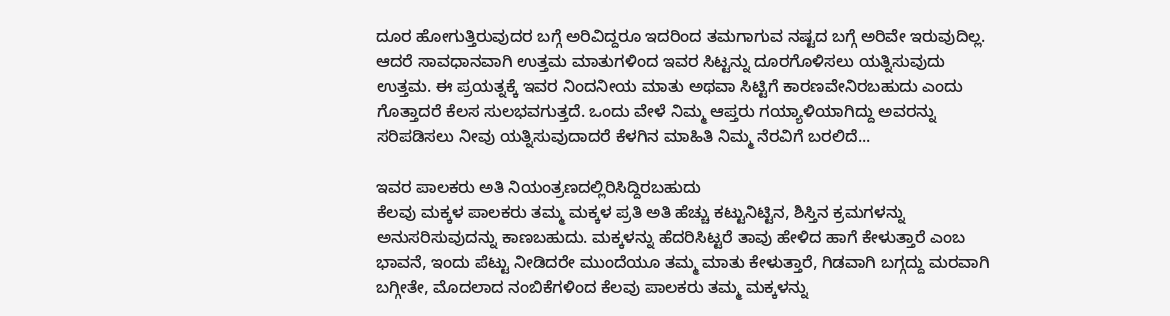ದೂರ ಹೋಗುತ್ತಿರುವುದರ ಬಗ್ಗೆ ಅರಿವಿದ್ದರೂ ಇದರಿಂದ ತಮಗಾಗುವ ನಷ್ಟದ ಬಗ್ಗೆ ಅರಿವೇ ಇರುವುದಿಲ್ಲ. ಆದರೆ ಸಾವಧಾನವಾಗಿ ಉತ್ತಮ ಮಾತುಗಳಿಂದ ಇವರ ಸಿಟ್ಟನ್ನು ದೂರಗೊಳಿಸಲು ಯತ್ನಿಸುವುದು ಉತ್ತಮ. ಈ ಪ್ರಯತ್ನಕ್ಕೆ ಇವರ ನಿಂದನೀಯ ಮಾತು ಅಥವಾ ಸಿಟ್ಟಿಗೆ ಕಾರಣವೇನಿರಬಹುದು ಎಂದು ಗೊತ್ತಾದರೆ ಕೆಲಸ ಸುಲಭವಗುತ್ತದೆ. ಒಂದು ವೇಳೆ ನಿಮ್ಮ ಆಪ್ತರು ಗಯ್ಯಾಳಿಯಾಗಿದ್ದು ಅವರನ್ನು ಸರಿಪಡಿಸಲು ನೀವು ಯತ್ನಿಸುವುದಾದರೆ ಕೆಳಗಿನ ಮಾಹಿತಿ ನಿಮ್ಮ ನೆರವಿಗೆ ಬರಲಿದೆ...

ಇವರ ಪಾಲಕರು ಅತಿ ನಿಯಂತ್ರಣದಲ್ಲಿರಿಸಿದ್ದಿರಬಹುದು
ಕೆಲವು ಮಕ್ಕಳ ಪಾಲಕರು ತಮ್ಮ ಮಕ್ಕಳ ಪ್ರತಿ ಅತಿ ಹೆಚ್ಚು ಕಟ್ಟುನಿಟ್ಟಿನ, ಶಿಸ್ತಿನ ಕ್ರಮಗಳನ್ನು ಅನುಸರಿಸುವುದನ್ನು ಕಾಣಬಹುದು. ಮಕ್ಕಳನ್ನು ಹೆದರಿಸಿಟ್ಟರೆ ತಾವು ಹೇಳಿದ ಹಾಗೆ ಕೇಳುತ್ತಾರೆ ಎಂಬ ಭಾವನೆ, ಇಂದು ಪೆಟ್ಟು ನೀಡಿದರೇ ಮುಂದೆಯೂ ತಮ್ಮ ಮಾತು ಕೇಳುತ್ತಾರೆ, ಗಿಡವಾಗಿ ಬಗ್ಗದ್ದು ಮರವಾಗಿ ಬಗ್ಗೀತೇ, ಮೊದಲಾದ ನಂಬಿಕೆಗಳಿಂದ ಕೆಲವು ಪಾಲಕರು ತಮ್ಮ ಮಕ್ಕಳನ್ನು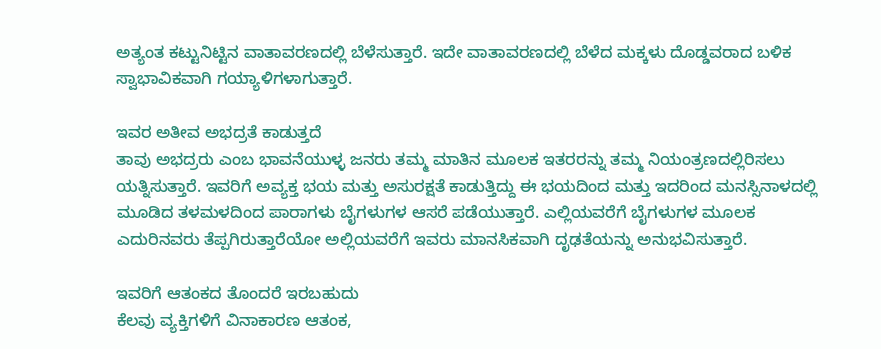ಅತ್ಯಂತ ಕಟ್ಟುನಿಟ್ಟಿನ ವಾತಾವರಣದಲ್ಲಿ ಬೆಳೆಸುತ್ತಾರೆ. ಇದೇ ವಾತಾವರಣದಲ್ಲಿ ಬೆಳೆದ ಮಕ್ಕಳು ದೊಡ್ಡವರಾದ ಬಳಿಕ ಸ್ವಾಭಾವಿಕವಾಗಿ ಗಯ್ಯಾಳಿಗಳಾಗುತ್ತಾರೆ.

ಇವರ ಅತೀವ ಅಭದ್ರತೆ ಕಾಡುತ್ತದೆ
ತಾವು ಅಭದ್ರರು ಎಂಬ ಭಾವನೆಯುಳ್ಳ ಜನರು ತಮ್ಮ ಮಾತಿನ ಮೂಲಕ ಇತರರನ್ನು ತಮ್ಮ ನಿಯಂತ್ರಣದಲ್ಲಿರಿಸಲು ಯತ್ನಿಸುತ್ತಾರೆ. ಇವರಿಗೆ ಅವ್ಯಕ್ತ ಭಯ ಮತ್ತು ಅಸುರಕ್ಷತೆ ಕಾಡುತ್ತಿದ್ದು ಈ ಭಯದಿಂದ ಮತ್ತು ಇದರಿಂದ ಮನಸ್ಸಿನಾಳದಲ್ಲಿ ಮೂಡಿದ ತಳಮಳದಿಂದ ಪಾರಾಗಳು ಬೈಗಳುಗಳ ಆಸರೆ ಪಡೆಯುತ್ತಾರೆ. ಎಲ್ಲಿಯವರೆಗೆ ಬೈಗಳುಗಳ ಮೂಲಕ ಎದುರಿನವರು ತೆಪ್ಪಗಿರುತ್ತಾರೆಯೋ ಅಲ್ಲಿಯವರೆಗೆ ಇವರು ಮಾನಸಿಕವಾಗಿ ದೃಢತೆಯನ್ನು ಅನುಭವಿಸುತ್ತಾರೆ.

ಇವರಿಗೆ ಆತಂಕದ ತೊಂದರೆ ಇರಬಹುದು
ಕೆಲವು ವ್ಯಕ್ತಿಗಳಿಗೆ ವಿನಾಕಾರಣ ಆತಂಕ,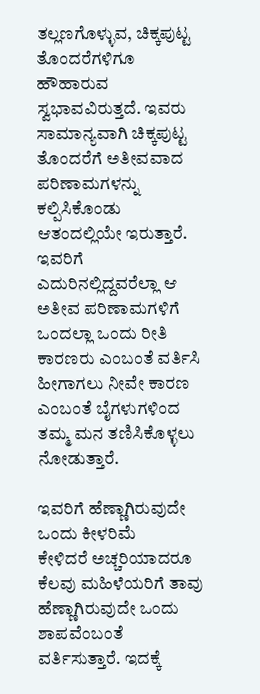ತಲ್ಲಣಗೊಳ್ಳುವ, ಚಿಕ್ಕಪುಟ್ಟ ತೊಂದರೆಗಳಿಗೂ ಹೌಹಾರುವ ಸ್ವಭಾವವಿರುತ್ತದೆ. ಇವರು ಸಾಮಾನ್ಯವಾಗಿ ಚಿಕ್ಕಪುಟ್ಟ ತೊಂದರೆಗೆ ಅತೀವವಾದ ಪರಿಣಾಮಗಳನ್ನು ಕಲ್ಪಿಸಿಕೊಂಡು ಆತಂದಲ್ಲಿಯೇ ಇರುತ್ತಾರೆ. ಇವರಿಗೆ ಎದುರಿನಲ್ಲಿದ್ದವರೆಲ್ಲಾ ಆ ಅತೀವ ಪರಿಣಾಮಗಳಿಗೆ ಒಂದಲ್ಲಾ ಒಂದು ರೀತಿ ಕಾರಣರು ಎಂಬಂತೆ ವರ್ತಿಸಿ ಹೀಗಾಗಲು ನೀವೇ ಕಾರಣ ಎಂಬಂತೆ ಬೈಗಳುಗಳಿಂದ ತಮ್ಮ ಮನ ತಣಿಸಿಕೊಳ್ಳಲು ನೋಡುತ್ತಾರೆ.

ಇವರಿಗೆ ಹೆಣ್ಣಾಗಿರುವುದೇ ಒಂದು ಕೀಳರಿಮೆ
ಕೇಳಿದರೆ ಅಚ್ಚರಿಯಾದರೂ ಕೆಲವು ಮಹಿಳೆಯರಿಗೆ ತಾವು ಹೆಣ್ಣಾಗಿರುವುದೇ ಒಂದು ಶಾಪವೆಂಬಂತೆ ವರ್ತಿಸುತ್ತಾರೆ. ಇದಕ್ಕೆ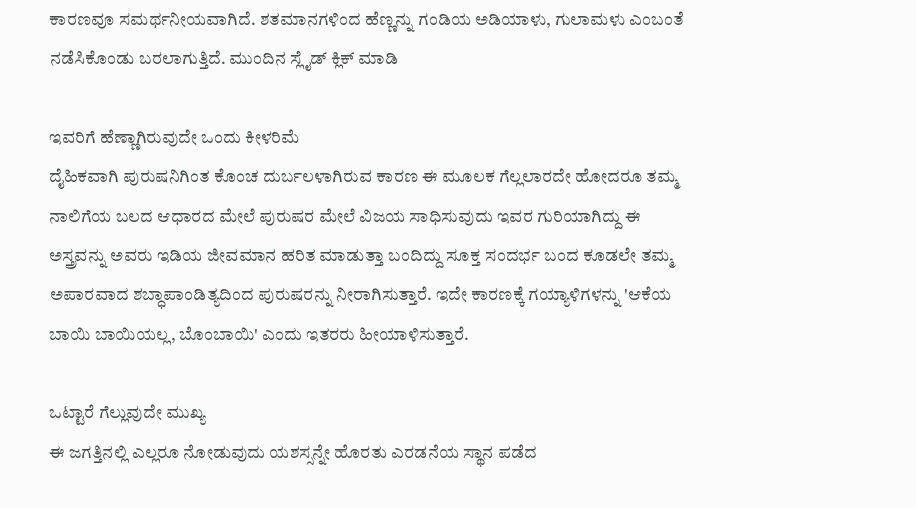ಕಾರಣವೂ ಸಮರ್ಥನೀಯವಾಗಿದೆ. ಶತಮಾನಗಳಿಂದ ಹೆಣ್ಣನ್ನು ಗಂಡಿಯ ಅಡಿಯಾಳು, ಗುಲಾಮಳು ಎಂಬಂತೆ ನಡೆಸಿಕೊಂಡು ಬರಲಾಗುತ್ತಿದೆ. ಮುಂದಿನ ಸ್ಲೈಡ್ ಕ್ಲಿಕ್ ಮಾಡಿ

ಇವರಿಗೆ ಹೆಣ್ಣಾಗಿರುವುದೇ ಒಂದು ಕೀಳರಿಮೆ
ದೈಹಿಕವಾಗಿ ಪುರುಷನಿಗಿಂತ ಕೊಂಚ ದುರ್ಬಲಳಾಗಿರುವ ಕಾರಣ ಈ ಮೂಲಕ ಗೆಲ್ಲಲಾರದೇ ಹೋದರೂ ತಮ್ಮ ನಾಲಿಗೆಯ ಬಲದ ಆಧಾರದ ಮೇಲೆ ಪುರುಷರ ಮೇಲೆ ವಿಜಯ ಸಾಧಿಸುವುದು ಇವರ ಗುರಿಯಾಗಿದ್ದು ಈ ಅಸ್ತ್ರವನ್ನು ಅವರು ಇಡಿಯ ಜೀವಮಾನ ಹರಿತ ಮಾಡುತ್ತಾ ಬಂದಿದ್ದು ಸೂಕ್ತ ಸಂದರ್ಭ ಬಂದ ಕೂಡಲೇ ತಮ್ಮ ಅಪಾರವಾದ ಶಬ್ಧಾಪಾಂಡಿತ್ಯದಿಂದ ಪುರುಷರನ್ನು ನೀರಾಗಿಸುತ್ತಾರೆ. ಇದೇ ಕಾರಣಕ್ಕೆ ಗಯ್ಯಾಳಿಗಳನ್ನು 'ಆಕೆಯ ಬಾಯಿ ಬಾಯಿಯಲ್ಲ, ಬೊಂಬಾಯಿ' ಎಂದು ಇತರರು ಹೀಯಾಳಿಸುತ್ತಾರೆ.

ಒಟ್ಟಾರೆ ಗೆಲ್ಲುವುದೇ ಮುಖ್ಯ
ಈ ಜಗತ್ತಿನಲ್ಲಿ ಎಲ್ಲರೂ ನೋಡುವುದು ಯಶಸ್ಸನ್ನೇ ಹೊರತು ಎರಡನೆಯ ಸ್ಥಾನ ಪಡೆದ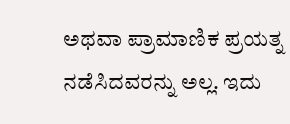ಅಥವಾ ಪ್ರಾಮಾಣಿಕ ಪ್ರಯತ್ನ ನಡೆಸಿದವರನ್ನು ಅಲ್ಲ. ಇದು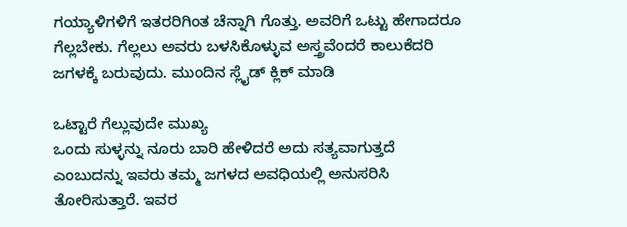ಗಯ್ಯಾಳಿಗಳಿಗೆ ಇತರರಿಗಿಂತ ಚೆನ್ನಾಗಿ ಗೊತ್ತು. ಅವರಿಗೆ ಒಟ್ಟು ಹೇಗಾದರೂ ಗೆಲ್ಲಬೇಕು. ಗೆಲ್ಲಲು ಅವರು ಬಳಸಿಕೊಳ್ಳುವ ಅಸ್ತ್ರವೆಂದರೆ ಕಾಲುಕೆದರಿ ಜಗಳಕ್ಕೆ ಬರುವುದು. ಮುಂದಿನ ಸ್ಲೈಡ್ ಕ್ಲಿಕ್ ಮಾಡಿ

ಒಟ್ಟಾರೆ ಗೆಲ್ಲುವುದೇ ಮುಖ್ಯ
ಒಂದು ಸುಳ್ಳನ್ನು ನೂರು ಬಾರಿ ಹೇಳಿದರೆ ಅದು ಸತ್ಯವಾಗುತ್ತದೆ ಎಂಬುದನ್ನು ಇವರು ತಮ್ಮ ಜಗಳದ ಅವಧಿಯಲ್ಲಿ ಅನುಸರಿಸಿ ತೋರಿಸುತ್ತಾರೆ. ಇವರ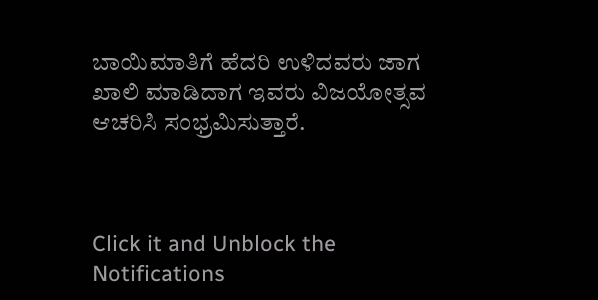ಬಾಯಿಮಾತಿಗೆ ಹೆದರಿ ಉಳಿದವರು ಜಾಗ ಖಾಲಿ ಮಾಡಿದಾಗ ಇವರು ವಿಜಯೋತ್ಸವ ಆಚರಿಸಿ ಸಂಭ್ರಮಿಸುತ್ತಾರೆ.



Click it and Unblock the Notifications